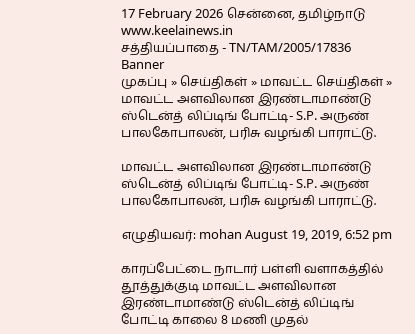17 February 2026 சென்னை, தமிழ்நாடு
www.keelainews.in
சத்தியப்பாதை - TN/TAM/2005/17836
Banner
முகப்பு » செய்திகள் » மாவட்ட செய்திகள் » மாவட்ட அளவிலான இரண்டாமாண்டு ஸ்டென்த் லிப்டிங் போட்டி- S.P. அருண் பாலகோபாலன், பரிசு வழங்கி பாராட்டு.

மாவட்ட அளவிலான இரண்டாமாண்டு ஸ்டென்த் லிப்டிங் போட்டி- S.P. அருண் பாலகோபாலன், பரிசு வழங்கி பாராட்டு.

எழுதியவர்: mohan August 19, 2019, 6:52 pm

காரப்பேட்டை நாடார் பள்ளி வளாகத்தில் தூத்துக்குடி மாவட்ட அளவிலான இரண்டாமாண்டு ஸ்டென்த் லிப்டிங் போட்டி காலை 8 மணி முதல்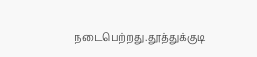நடைபெற்றது.தூத்துக்குடி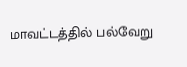மாவட்டத்தில் பல்வேறு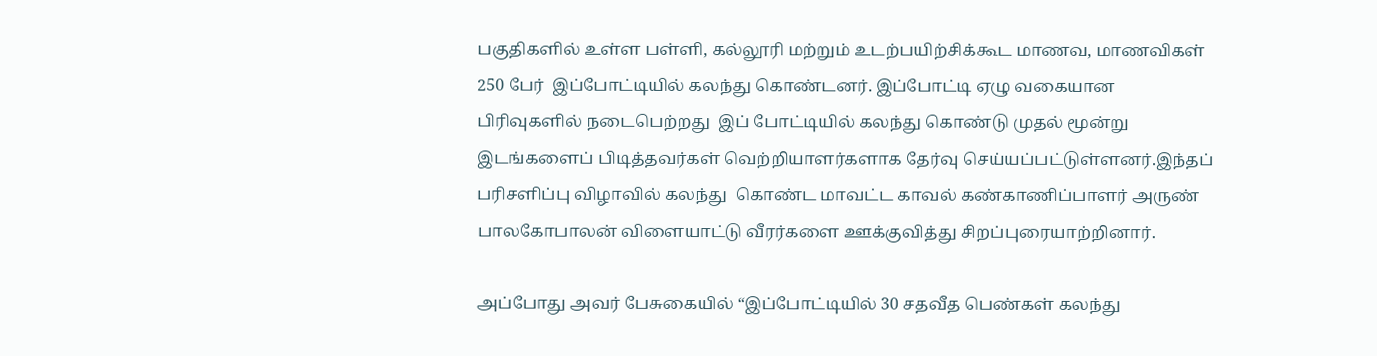பகுதிகளில் உள்ள பள்ளி, கல்லூரி மற்றும் உடற்பயிற்சிக்கூட மாணவ, மாணவிகள் 250 பேர்  இப்போட்டியில் கலந்து கொண்டனர். இப்போட்டி ஏழு வகையான பிரிவுகளில் நடைபெற்றது  இப் போட்டியில் கலந்து கொண்டு முதல் மூன்று இடங்களைப் பிடித்தவர்கள் வெற்றியாளர்களாக தேர்வு செய்யப்பட்டுள்ளனர்.இந்தப் பரிசளிப்பு விழாவில் கலந்து  கொண்ட மாவட்ட காவல் கண்காணிப்பாளர் அருண் பாலகோபாலன் விளையாட்டு வீரர்களை ஊக்குவித்து சிறப்புரையாற்றினார்.

அப்போது அவர் பேசுகையில் “இப்போட்டியில் 30 சதவீத பெண்கள் கலந்து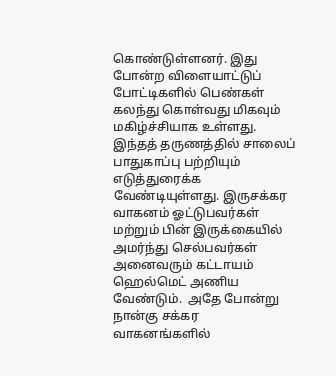கொண்டுள்ளனர். இது போன்ற விளையாட்டுப் போட்டிகளில் பெண்கள் கலந்து கொள்வது மிகவும் மகிழ்ச்சியாக உள்ளது. இந்தத் தருணத்தில் சாலைப் பாதுகாப்பு பற்றியும் எடுத்துரைக்க வேண்டியுள்ளது. இருசக்கர வாகனம் ஓட்டுபவர்கள் மற்றும் பின் இருக்கையில் அமர்ந்து செல்பவர்கள் அனைவரும் கட்டாயம் ஹெல்மெட் அணிய வேண்டும்.  அதே போன்று நான்கு சக்கர வாகனங்களில்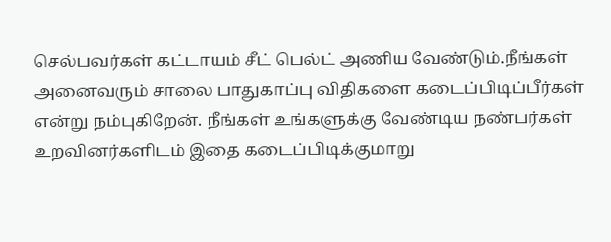செல்பவர்கள் கட்டாயம் சீட் பெல்ட் அணிய வேண்டும்.நீங்கள் அனைவரும் சாலை பாதுகாப்பு விதிகளை கடைப்பிடிப்பீர்கள் என்று நம்புகிறேன். நீங்கள் உங்களுக்கு வேண்டிய நண்பர்கள் உறவினர்களிடம் இதை கடைப்பிடிக்குமாறு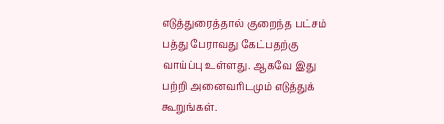எடுத்துரைத்தால் குறைந்த பட்சம் பத்து பேராவது கேட்பதற்கு வாய்ப்பு உள்ளது. ஆகவே இது பற்றி அனைவரிடமும் எடுத்துக் கூறுங்கள்.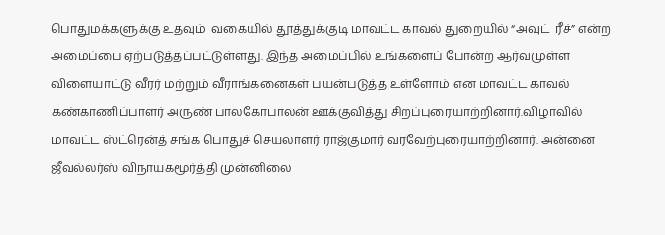பொதுமக்களுக்கு உதவும்  வகையில் தூத்துக்குடி மாவட்ட காவல் துறையில் “அவுட்  ரீச்” என்ற அமைப்பை ஏற்படுத்தப்பட்டுள்ளது. இந்த அமைப்பில் உங்களைப் போன்ற ஆர்வமுள்ள விளையாட்டு வீரர் மற்றும் வீராங்கனைகள் பயன்படுத்த உள்ளோம் என மாவட்ட காவல் கண்காணிப்பாளர் அருண் பாலகோபாலன் ஊக்குவித்து சிறப்புரையாற்றினார்.விழாவில் மாவட்ட ஸ்ட்ரென்த் சங்க பொதுச் செயலாளர் ராஜ்குமார் வரவேற்புரையாற்றினார். அன்னை ஜீவல்லர்ஸ் விநாயகமூர்த்தி முன்னிலை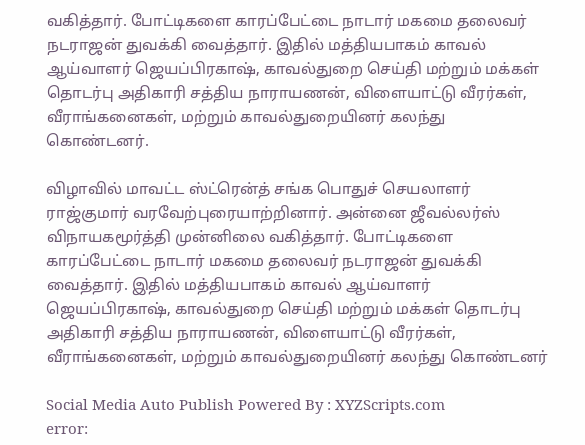வகித்தார். போட்டிகளை காரப்பேட்டை நாடார் மகமை தலைவர் நடராஜன் துவக்கி வைத்தார். இதில் மத்தியபாகம் காவல் ஆய்வாளர் ஜெயப்பிரகாஷ், காவல்துறை செய்தி மற்றும் மக்கள் தொடர்பு அதிகாரி சத்திய நாராயணன், விளையாட்டு வீரர்கள், வீராங்கனைகள், மற்றும் காவல்துறையினர் கலந்து கொண்டனர்.

விழாவில் மாவட்ட ஸ்ட்ரென்த் சங்க பொதுச் செயலாளர் ராஜ்குமார் வரவேற்புரையாற்றினார். அன்னை ஜீவல்லர்ஸ் விநாயகமூர்த்தி முன்னிலை வகித்தார். போட்டிகளை காரப்பேட்டை நாடார் மகமை தலைவர் நடராஜன் துவக்கி வைத்தார். இதில் மத்தியபாகம் காவல் ஆய்வாளர் ஜெயப்பிரகாஷ், காவல்துறை செய்தி மற்றும் மக்கள் தொடர்பு அதிகாரி சத்திய நாராயணன், விளையாட்டு வீரர்கள், வீராங்கனைகள், மற்றும் காவல்துறையினர் கலந்து கொண்டனர்

Social Media Auto Publish Powered By : XYZScripts.com
error: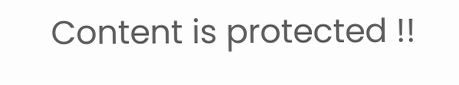Content is protected !!